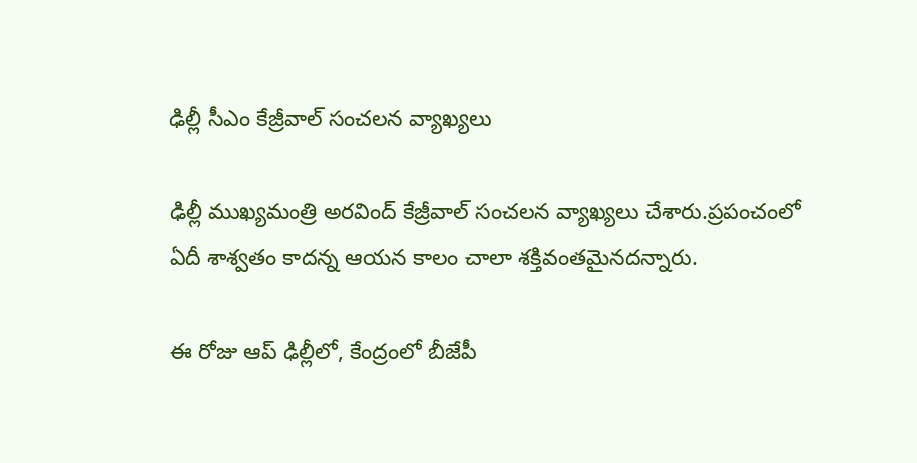ఢిల్లీ సీఎం కేజ్రీవాల్ సంచలన వ్యాఖ్యలు

ఢిల్లీ ముఖ్యమంత్రి అరవింద్ కేజ్రీవాల్ సంచలన వ్యాఖ్యలు చేశారు.ప్రపంచంలో ఏదీ శాశ్వతం కాదన్న ఆయన కాలం చాలా శక్తివంతమైనదన్నారు.

ఈ రోజు ఆప్ ఢిల్లీలో, కేంద్రంలో బీజేపీ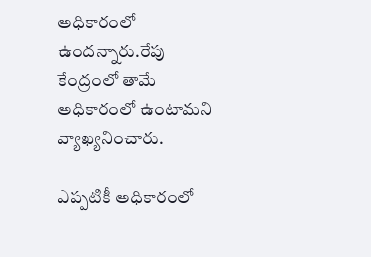అధికారంలో ఉందన్నారు.రేపు కేంద్రంలో తామే అధికారంలో ఉంటామని వ్యాఖ్యనించారు.

ఎప్పటికీ అధికారంలో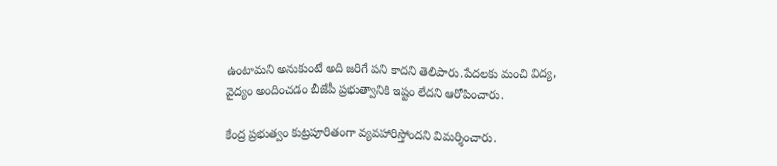ఉంటామని అనుకుంటే అది జరిగే పని కాదని తెలిపారు.పేదలకు మంచి విద్య, వైద్యం అందించడం బీజేపీ ప్రభుత్వానికి ఇష్టం లేదని ఆరోపించారు.

కేంద్ర ప్రభుత్వం కుట్రపూరితంగా వ్యవహారిస్తోందని విమర్శించారు.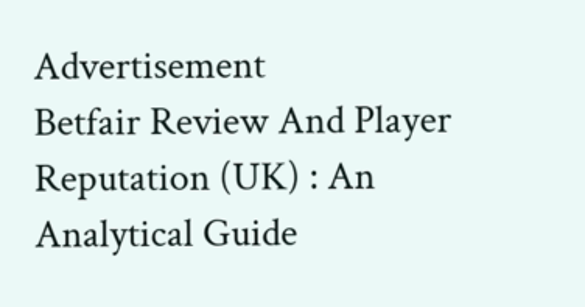Advertisement
Betfair Review And Player Reputation (UK) : An Analytical Guide